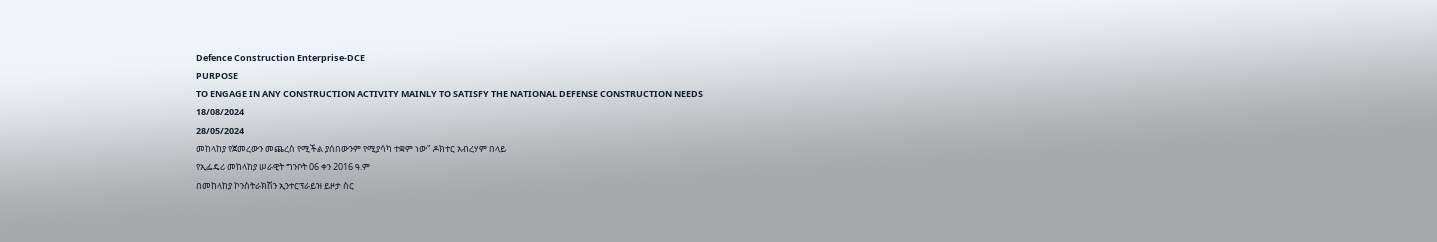Defence Construction Enterprise-DCE
PURPOSE
TO ENGAGE IN ANY CONSTRUCTION ACTIVITY MAINLY TO SATISFY THE NATIONAL DEFENSE CONSTRUCTION NEEDS
18/08/2024
28/05/2024
መከላከያ የጀመረውን መጨረስ የሚችል ያሰበውንም የሚያሳካ ተቋም ነው" ዶክተር አብረሃም በላይ
የኢፌዴሪ መከላከያ ሠራዊት ግንቦት 06 ቀን 2016 ዓ.ም
በመከላከያ ኮንስትራክሽን ኢንተርፕራይዝ ይዞታ ስር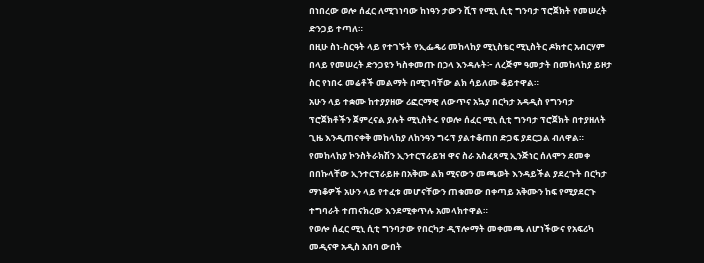በነበረው ወሎ ሰፈር ለሚገነባው ከነዓን ታውን ሺፕ የሚኒ ሲቲ ግንባታ ፕሮጀክት የመሠረት ድንጋይ ተጣለ።
በዚሁ ስነ-ስርዓት ላይ የተገኙት የኢፌዴሪ መከላከያ ሚኒስቴር ሚኒስትር ዶክተር አብርሃም በላይ የመሠረት ድንጋዩን ካስቀመጡ በኃላ እንዳሉት፦ ለረጅም ዓመታት በመከላከያ ይዞታ ስር የነበሩ መሬቶች መልማት በሚገባቸው ልክ ሳይለሙ ቆይተዋል።
አሁን ላይ ተቋሙ ከተያያዘው ሪፎርማዊ ለውጥና አኳያ በርካታ አዳዲስ የግንባታ ፕሮጀክቶችን ጀምረናል ያሉት ሚኒስትሩ የወሎ ሰፈር ሚኒ ሲቲ ግንባታ ፕሮጀክት በተያዘለት ጊዜ እንዲጠናቀቅ መከላከያ ለከንዓን ግሩፕ ያልተቆጠበ ድጋፍ ያደርጋል ብለዋል።
የመከላከያ ኮንስትራክሽን ኢንተርፕራይዝ ዋና ስራ አስፈጻሚ ኢንጅነር ሰለሞን ደመቀ በበኩላቸው ኢንተርፕራይዙ በአቅሙ ልክ ሚናውን መጫወት እንዳይችል ያደረጉት በርካታ ማነቆዎች አሁን ላይ የተፈቱ መሆናቸውን ጠቁመው በቀጣይ አቅሙን ከፍ የሚያደርጉ ተግባራት ተጠናክረው እንደሚቀጥሉ አመላክተዋል።
የወሎ ሰፈር ሚኒ ሲቲ ግንባታው የበርካታ ዲፕሎማት መቀመጫ ለሆነችውና የአፍሪካ መዲናዋ አዲስ አበባ ውበት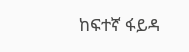ከፍተኛ ፋይዳ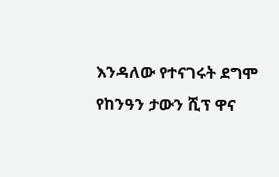እንዳለው የተናገሩት ደግሞ የከንዓን ታውን ሺፕ ዋና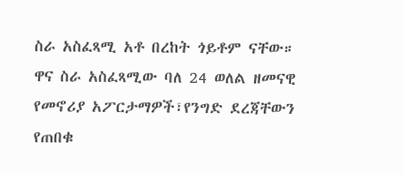ስራ አስፈጻሚ አቶ በረከት ጎይቶም ናቸው።
ዋና ስራ አስፈጻሚው ባለ 24 ወለል ዘመናዊ የመኖሪያ አፖርታማዎች፣የንግድ ደረጃቸውን የጠበቁ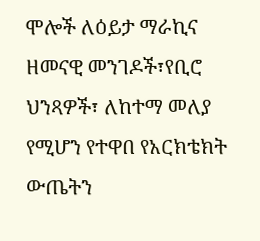ሞሎች ለዕይታ ማራኪና ዘመናዊ መንገዶች፣የቢሮ ህንጻዎች፣ ለከተማ መለያ የሚሆን የተዋበ የአርክቴክት ውጤትን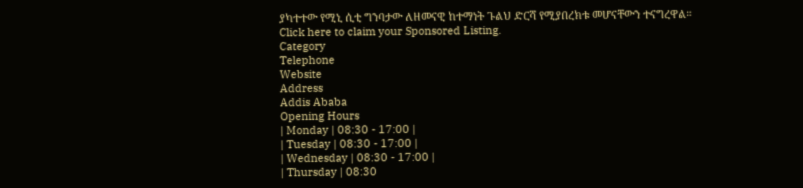ያካተተው የሚኒ ሲቲ ግንባታው ለዘመናዊ ከተማነት ጉልህ ድርሻ የሚያበረክቱ መሆናቸውን ተናግረዋል።
Click here to claim your Sponsored Listing.
Category
Telephone
Website
Address
Addis Ababa
Opening Hours
| Monday | 08:30 - 17:00 |
| Tuesday | 08:30 - 17:00 |
| Wednesday | 08:30 - 17:00 |
| Thursday | 08:30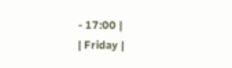- 17:00 |
| Friday |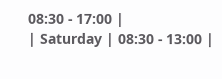08:30 - 17:00 |
| Saturday | 08:30 - 13:00 |